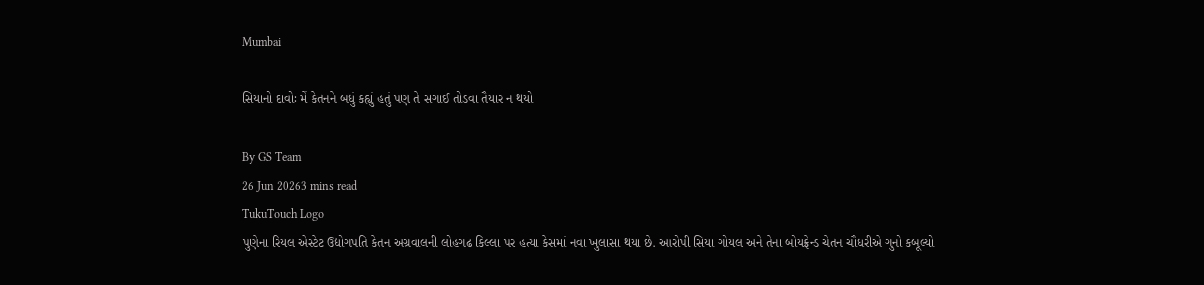Mumbai

સિયાનો દાવોઃ મેં કેતનને બધું કહ્યું હતું પણ તે સગાઈ તોડવા તૈયાર ન થયો

By GS Team
26 Jun 20263 mins read
TukuTouch Logo
પુણેના રિયલ એસ્ટેટ ઉદ્યોગપતિ કેતન અગ્રવાલની લોહગઢ કિલ્લા પર હત્યા કેસમાં નવા ખુલાસા થયા છે. આરોપી સિયા ગોયલ અને તેના બોયફ્રેન્ડ ચેતન ચૌધરીએ ગુનો કબૂલ્યો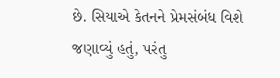છે. સિયાએ કેતનને પ્રેમસંબંધ વિશે જણાવ્યું હતું, પરંતુ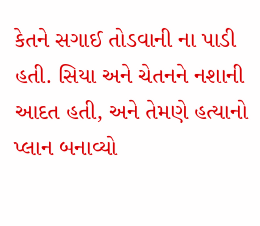કેતને સગાઈ તોડવાની ના પાડી હતી. સિયા અને ચેતનને નશાની આદત હતી, અને તેમણે હત્યાનો પ્લાન બનાવ્યો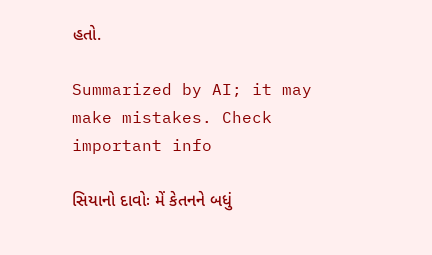હતો.

Summarized by AI; it may make mistakes. Check important info

સિયાનો દાવોઃ મેં કેતનને બધું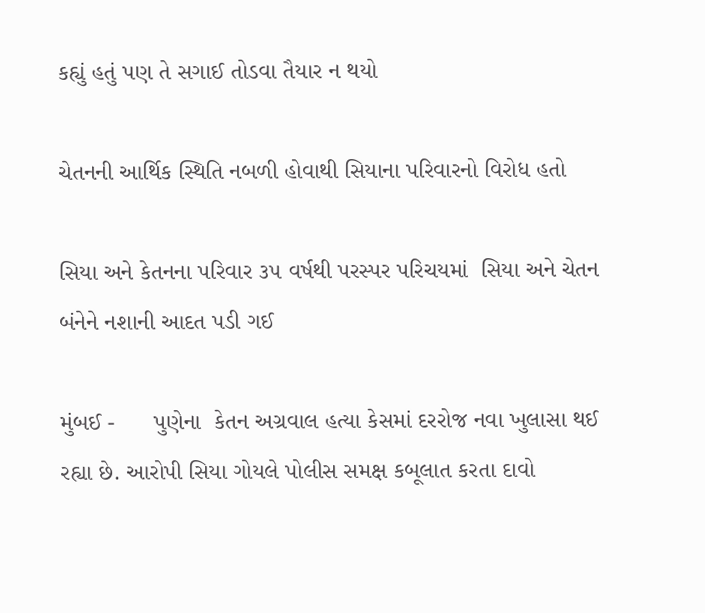કહ્યું હતું પણ તે સગાઈ તોડવા તૈયાર ન થયો

ચેતનની આર્થિક સ્થિતિ નબળી હોવાથી સિયાના પરિવારનો વિરોધ હતો

સિયા અને કેતનના પરિવાર ૩૫ વર્ષથી પરસ્પર પરિચયમાં  સિયા અને ચેતન બંનેને નશાની આદત પડી ગઈ

મુંબઈ -      પુણેના  કેતન અગ્રવાલ હત્યા કેસમાં દરરોજ નવા ખુલાસા થઈ રહ્યા છે. આરોપી સિયા ગોયલે પોલીસ સમક્ષ કબૂલાત કરતા દાવો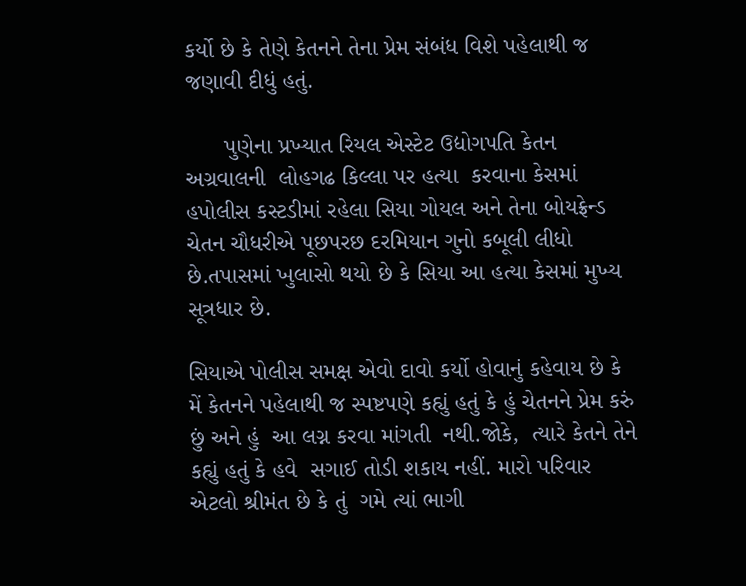કર્યો છે કે તેણે કેતનને તેના પ્રેમ સંબંધ વિશે પહેલાથી જ જણાવી દીધું હતું.

      પુણેના પ્રખ્યાત રિયલ એસ્ટેટ ઉદ્યોગપતિ કેતન અગ્રવાલની  લોહગઢ કિલ્લા પર હત્યા  કરવાના કેસમાં હપોલીસ કસ્ટડીમાં રહેલા સિયા ગોયલ અને તેના બોયફ્રેન્ડ ચેતન ચૌધરીએ પૂછપરછ દરમિયાન ગુનો કબૂલી લીધો છે.તપાસમાં ખુલાસો થયો છે કે સિયા આ હત્યા કેસમાં મુખ્ય સૂત્રધાર છે.

સિયાએ પોલીસ સમક્ષ એવો દાવો કર્યો હોવાનું કહેવાય છે કે    મેં કેતનને પહેલાથી જ સ્પષ્ટપણે કહ્યું હતું કે હું ચેતનને પ્રેમ કરું છું અને હું  આ લગ્ન કરવા માંગતી  નથી.જોકે,  ત્યારે કેતને તેને કહ્યું હતું કે હવે  સગાઈ તોડી શકાય નહીં. મારો પરિવાર એટલો શ્રીમંત છે કે તું  ગમે ત્યાં ભાગી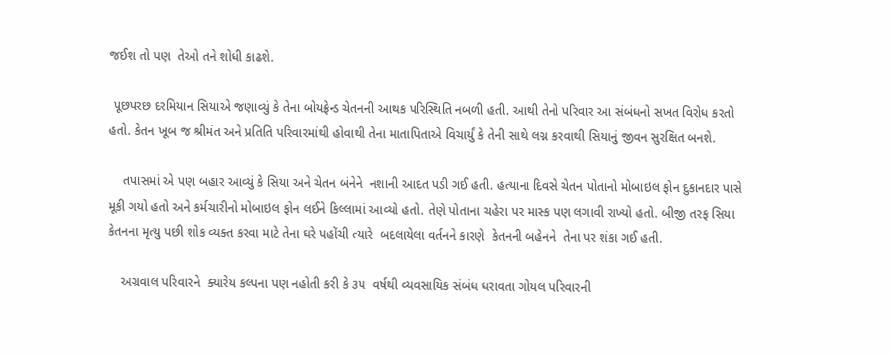જઈશ તો પણ  તેઓ તને શોધી કાઢશે.

 પૂછપરછ દરમિયાન સિયાએ જણાવ્યું કે તેના બોયફ્રેન્ડ ચેતનની આથક પરિસ્થિતિ નબળી હતી. આથી તેનો પરિવાર આ સંબંધનો સખત વિરોધ કરતો હતો. કેતન ખૂબ જ શ્રીમંત અને પ્રતિતિ પરિવારમાંથી હોવાથી તેના માતાપિતાએ વિચાર્યું કે તેની સાથે લગ્ન કરવાથી સિયાનું જીવન સુરક્ષિત બનશે.

    તપાસમાં એ પણ બહાર આવ્યું કે સિયા અને ચેતન બંનેને  નશાની આદત પડી ગઈ હતી. હત્યાના દિવસે ચેતન પોતાનો મોબાઇલ ફોન દુકાનદાર પાસે મૂકી ગયો હતો અને કર્મચારીનો મોબાઇલ ફોન લઈને કિલ્લામાં આવ્યો હતો. તેણે પોતાના ચહેરા પર માસ્ક પણ લગાવી રાખ્યો હતો. બીજી તરફ સિયા કેતનના મૃત્યુ પછી શોક વ્યક્ત કરવા માટે તેના ઘરે પહોંચી ત્યારે  બદલાયેલા વર્તનને કારણે  કેતનની બહેનને  તેના પર શંકા ગઈ હતી.

    અગ્રવાલ પરિવારને  ક્યારેય કલ્પના પણ નહોતી કરી કે ૩૫  વર્ષથી વ્યવસાયિક સંબંધ ધરાવતા ગોયલ પરિવારની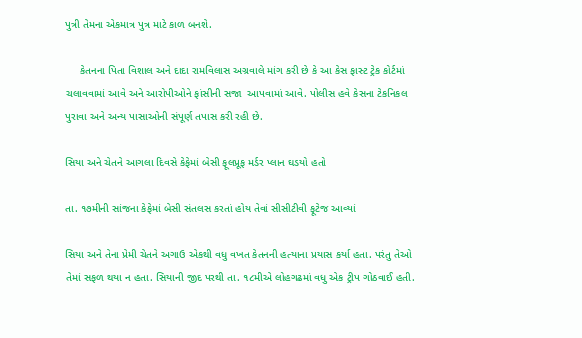પુત્રી તેમના એકમાત્ર પુત્ર માટે કાળ બનશે.

     કેતનના પિતા વિશાલ અને દાદા રામવિલાસ અગ્રવાલે માંગ કરી છે કે આ કેસ ફાસ્ટ ટ્રેક કોર્ટમાં ચલાવવામાં આવે અને આરોપીઓને ફાંસીની સજા  આપવામાં આવે. પોલીસ હવે કેસના ટેકનિકલ પુરાવા અને અન્ય પાસાઓની સંપૂર્ણ તપાસ કરી રહી છે.

સિયા અને ચેતને આગલા દિવસે કેફેમાં બેસી ફૂલપ્રૂફ મર્ડર પ્લાન ઘડયો હતો

તા. ૧૭મીની સાંજના કેફેમાં બેસી સંતલસ કરતાં હોય તેવાં સીસીટીવી ફૂટેજ આવ્યાં

સિયા અને તેના પ્રેમી ચેતને અગાઉ એકથી વધુ વખત કેતનની હત્યાના પ્રયાસ કર્યા હતા. પરંતુ તેઓ તેમાં સફળ થયા ન હતા. સિયાની જીદ પરથી તા. ૧૮મીએ લોહગઢમાં વધુ એક ટ્રીપ ગોઠવાઈ હતી.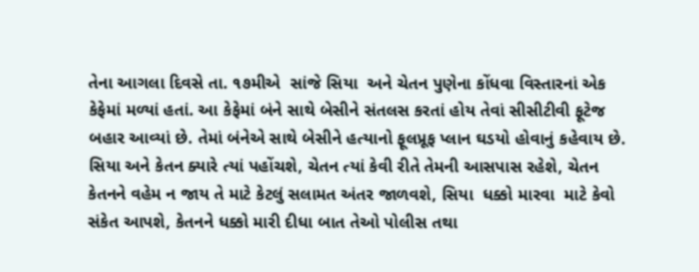તેના આગલા દિવસે તા. ૧૭મીએ  સાંજે સિયા  અને ચેતન પુણેના કોંધવા વિસ્તારનાં એક કેફેમાં મળ્યાં હતાં. આ કેફેમાં બંને સાથે બેસીને સંતલસ કરતાં હોય તેવાં સીસીટીવી ફૂટેજ  બહાર આવ્યાં છે. તેમાં બંનેએ સાથે બેસીને હત્યાનો ફૂલપ્રૂફ પ્લાન ઘડયો હોવાનું કહેવાય છે. સિયા અને કેતન ક્યારે ત્યાં પહોંચશે, ચેતન ત્યાં કેવી રીતે તેમની આસપાસ રહેશે, ચેતન કેતનને વહેમ ન જાય તે માટે કેટલું સલામત અંતર જાળવશે, સિયા  ધક્કો મારવા  માટે કેવો સંકેત આપશે, કેતનને ધક્કો મારી દીધા બાત તેઓ પોલીસ તથા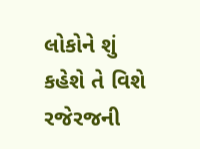લોકોને શું કહેશે તે વિશે રજેરજની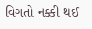વિગતો નક્કી થઈ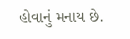હોવાનું મનાય છે.